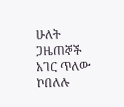ሁለት ጋዜጠኞች አገር ጥለው ኮበለሉ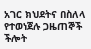አገር ክህደትና በስለላ የተወነጀሉ ጋዜጠኞች ችሎት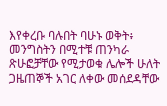እየቀረቡ ባሉበት ባሁኑ ወቅት፥ መንግስትን በሚተቹ ጠንካራ ጽሁፎቻቸው የሚታወቁ ሌሎች ሁለት ጋዜጠኞች አገር ለቀው መሰደዳቸው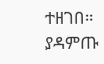ተዘገበ። ያዳምጡ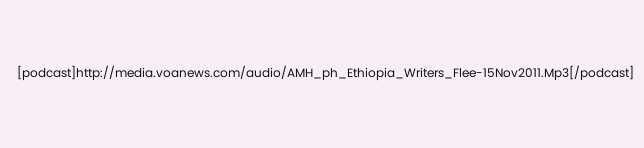[podcast]http://media.voanews.com/audio/AMH_ph_Ethiopia_Writers_Flee-15Nov2011.Mp3[/podcast]